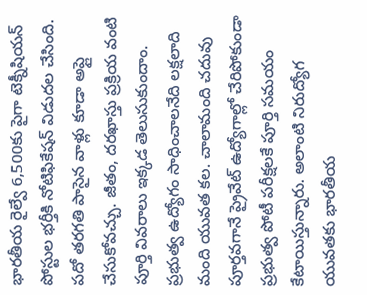భారతీయ రైల్వే 6,500కు పైగా టెక్నీషియన్ పోస్టుల భర్తీకి నోటిఫికేషన్ విడుదల చేసింది. పదో తరగతి పాసైన వాళ్లు కూడా అప్లై చేసుకోవచ్చు. జీతం, దరఖాస్తు ప్రక్రియ వంటి పూర్తి వివరాలు ఇక్కడ తెలుసుకుందాం.
ప్రభుత్వ ఉద్యోగం సాధించాలనేది లక్షలాది మంది యువత కల. చాలామంది చదువు పూర్తవగానే ప్రైవేట్ ఉద్యోగాల్లో చేరిపోకుండా ప్రభుత్వ పోటీ పరీక్షలకే పూర్తి సమయం కేటాయిస్తున్నారు. అలాంటి నిరుద్యోగ యువతకు భారతీయ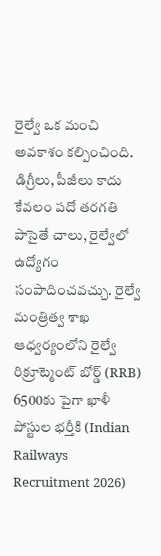రైల్వే ఒక మంచి అవకాశం కల్పించింది. డిగ్రీలు, పీజీలు కాదు కేవలం పదో తరగతి పాసైతే చాలు, రైల్వేలో ఉద్యోగం సంపాదించవచ్చు. రైల్వే మంత్రిత్వ శాఖ ఆధ్వర్యంలోని రైల్వే రిక్రూట్మెంట్ బోర్డ్ (RRB) 6500కు పైగా ఖాళీ పోస్టుల భర్తీకి (Indian Railways Recruitment 2026)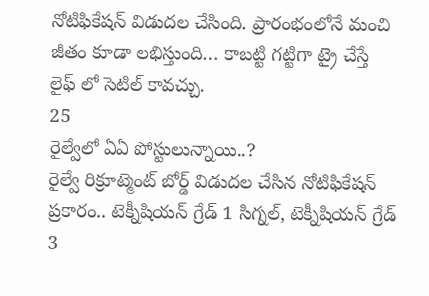నోటిఫికేషన్ విడుదల చేసింది. ప్రారంభంలోనే మంచి జీతం కూడా లభిస్తుంది… కాబట్టి గట్టిగా ట్రై చేస్తే లైఫ్ లో సెటిల్ కావచ్చు.
25
రైల్వేలో ఏఏ పోస్టులున్నాయి..?
రైల్వే రిక్రూట్మెంట్ బోర్డ్ విడుదల చేసిన నోటిఫికేషన్ ప్రకారం.. టెక్నీషియన్ గ్రేడ్ 1 సిగ్నల్, టెక్నీషియన్ గ్రేడ్ 3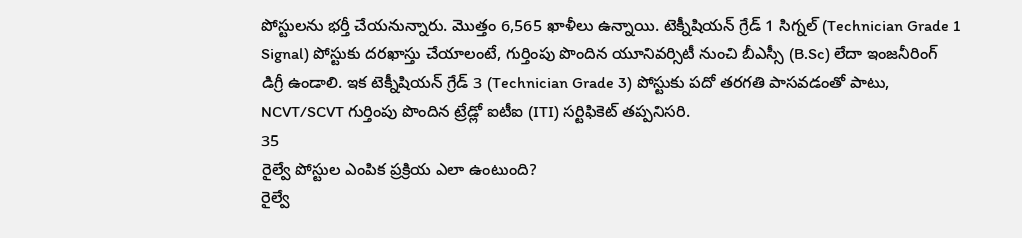పోస్టులను భర్తీ చేయనున్నారు. మొత్తం 6,565 ఖాళీలు ఉన్నాయి. టెక్నీషియన్ గ్రేడ్ 1 సిగ్నల్ (Technician Grade 1 Signal) పోస్టుకు దరఖాస్తు చేయాలంటే, గుర్తింపు పొందిన యూనివర్సిటీ నుంచి బీఎస్సీ (B.Sc) లేదా ఇంజనీరింగ్ డిగ్రీ ఉండాలి. ఇక టెక్నీషియన్ గ్రేడ్ 3 (Technician Grade 3) పోస్టుకు పదో తరగతి పాసవడంతో పాటు, NCVT/SCVT గుర్తింపు పొందిన ట్రేడ్లో ఐటీఐ (ITI) సర్టిఫికెట్ తప్పనిసరి.
35
రైల్వే పోస్టుల ఎంపిక ప్రక్రియ ఎలా ఉంటుంది?
రైల్వే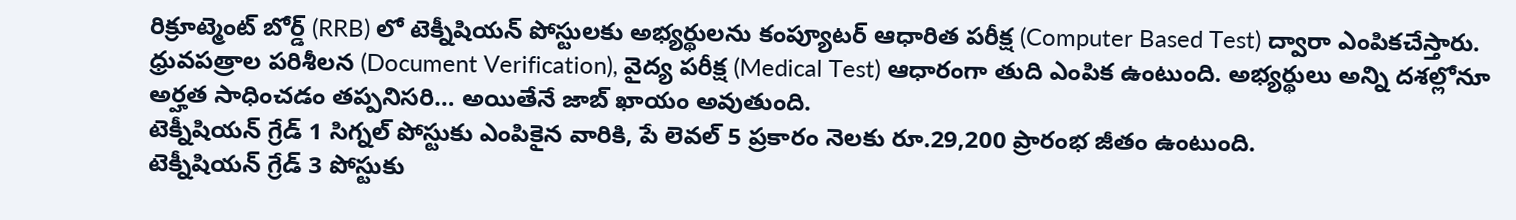రిక్రూట్మెంట్ బోర్డ్ (RRB) లో టెక్నీషియన్ పోస్టులకు అభ్యర్థులను కంప్యూటర్ ఆధారిత పరీక్ష (Computer Based Test) ద్వారా ఎంపికచేస్తారు. ధ్రువపత్రాల పరిశీలన (Document Verification), వైద్య పరీక్ష (Medical Test) ఆధారంగా తుది ఎంపిక ఉంటుంది. అభ్యర్థులు అన్ని దశల్లోనూ అర్హత సాధించడం తప్పనిసరి… అయితేనే జాబ్ ఖాయం అవుతుంది.
టెక్నీషియన్ గ్రేడ్ 1 సిగ్నల్ పోస్టుకు ఎంపికైన వారికి, పే లెవల్ 5 ప్రకారం నెలకు రూ.29,200 ప్రారంభ జీతం ఉంటుంది.
టెక్నీషియన్ గ్రేడ్ 3 పోస్టుకు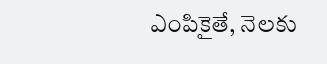ఎంపికైతే, నెలకు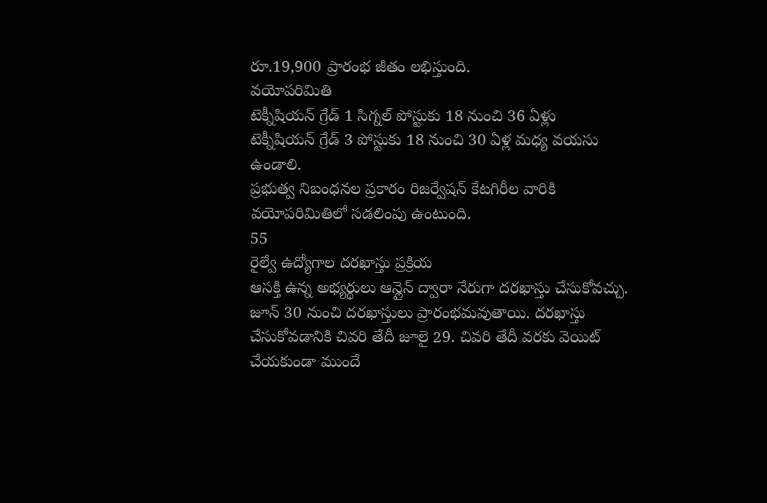రూ.19,900 ప్రారంభ జీతం లభిస్తుంది.
వయోపరిమితి
టెక్నీషియన్ గ్రేడ్ 1 సిగ్నల్ పోస్టుకు 18 నుంచి 36 ఏళ్లు
టెక్నీషియన్ గ్రేడ్ 3 పోస్టుకు 18 నుంచి 30 ఏళ్ల మధ్య వయసు ఉండాలి.
ప్రభుత్వ నిబంధనల ప్రకారం రిజర్వేషన్ కేటగిరీల వారికి వయోపరిమితిలో సడలింపు ఉంటుంది.
55
రైల్వే ఉద్యోగాల దరఖాస్తు ప్రక్రియ
ఆసక్తి ఉన్న అభ్యర్థులు ఆన్లైన్ ద్వారా నేరుగా దరఖాస్తు చేసుకోవచ్చు. జూన్ 30 నుంచి దరఖాస్తులు ప్రారంభమవుతాయి. దరఖాస్తు చేసుకోవడానికి చివరి తేదీ జూలై 29. చివరి తేదీ వరకు వెయిట్ చేయకుండా ముందే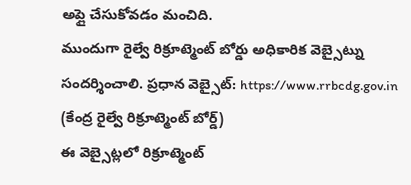అప్లై చేసుకోవడం మంచిది.
ముందుగా రైల్వే రిక్రూట్మెంట్ బోర్డు అధికారిక వెబ్సైట్ను సందర్శించాలి. ప్రధాన వెబ్సైట్: https://www.rrbcdg.gov.in (కేంద్ర రైల్వే రిక్రూట్మెంట్ బోర్డ్)
ఈ వెబ్సైట్లలో రిక్రూట్మెంట్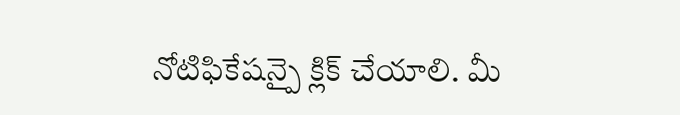నోటిఫికేషన్పై క్లిక్ చేయాలి. మీ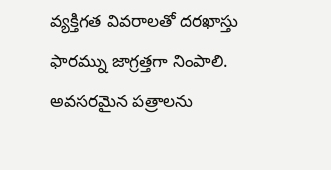వ్యక్తిగత వివరాలతో దరఖాస్తు ఫారమ్ను జాగ్రత్తగా నింపాలి. అవసరమైన పత్రాలను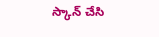స్కాన్ చేసి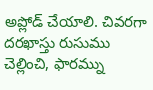అప్లోడ్ చేయాలి. చివరగా దరఖాస్తు రుసుము చెల్లించి, ఫారమ్ను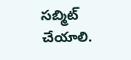సబ్మిట్ చేయాలి.